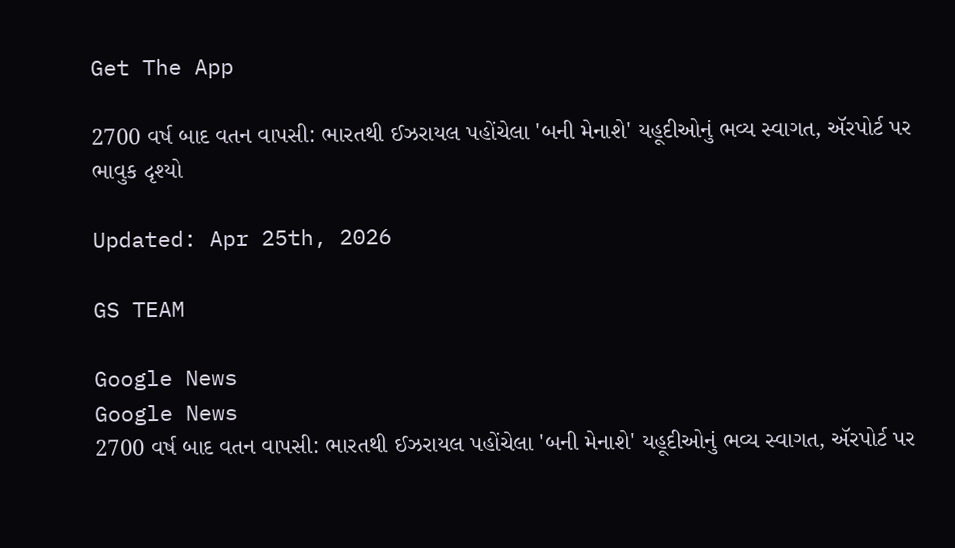Get The App

2700 વર્ષ બાદ વતન વાપસી: ભારતથી ઈઝરાયલ પહોંચેલા 'બની મેનાશે' યહૂદીઓનું ભવ્ય સ્વાગત, ઍરપોર્ટ પર ભાવુક દૃશ્યો

Updated: Apr 25th, 2026

GS TEAM

Google News
Google News
2700 વર્ષ બાદ વતન વાપસી: ભારતથી ઈઝરાયલ પહોંચેલા 'બની મેનાશે' યહૂદીઓનું ભવ્ય સ્વાગત, ઍરપોર્ટ પર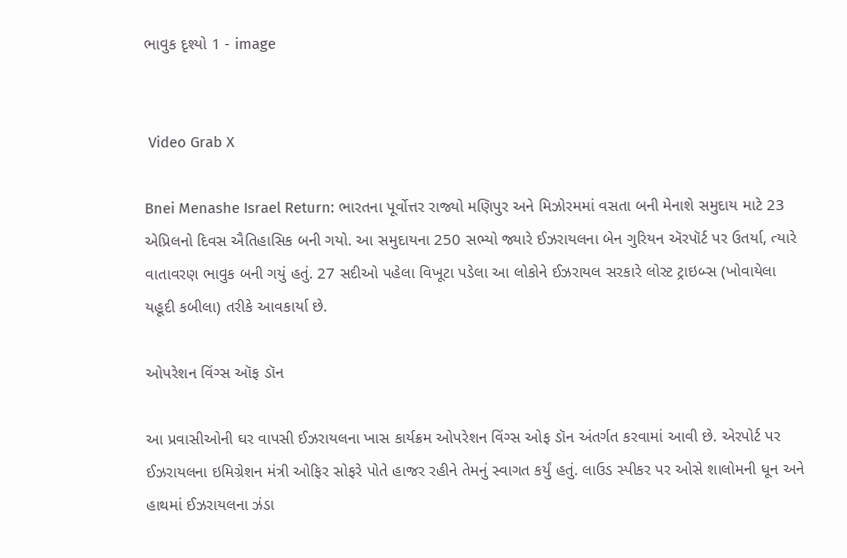ભાવુક દૃશ્યો 1 - image


 Video Grab X

Bnei Menashe Israel Return: ભારતના પૂર્વોત્તર રાજ્યો મણિપુર અને મિઝોરમમાં વસતા બની મેનાશે સમુદાય માટે 23 એપ્રિલનો દિવસ ઐતિહાસિક બની ગયો. આ સમુદાયના 250 સભ્યો જ્યારે ઈઝરાયલના બેન ગુરિયન ઍરપૉર્ટ પર ઉતર્યા, ત્યારે વાતાવરણ ભાવુક બની ગયું હતું. 27 સદીઓ પહેલા વિખૂટા પડેલા આ લોકોને ઈઝરાયલ સરકારે લોસ્ટ ટ્રાઇબ્સ (ખોવાયેલા યહૂદી કબીલા) તરીકે આવકાર્યા છે.

ઓપરેશન વિંગ્સ ઑફ ડૉન

આ પ્રવાસીઓની ઘર વાપસી ઈઝરાયલના ખાસ કાર્યક્રમ ઓપરેશન વિંગ્સ ઓફ ડૉન અંતર્ગત કરવામાં આવી છે. એરપોર્ટ પર ઈઝરાયલના ઇમિગ્રેશન મંત્રી ઓફિર સોફરે પોતે હાજર રહીને તેમનું સ્વાગત કર્યું હતું. લાઉડ સ્પીકર પર ઓસે શાલોમની ધૂન અને હાથમાં ઈઝરાયલના ઝંડા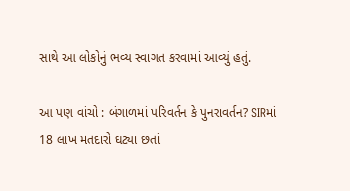સાથે આ લોકોનું ભવ્ય સ્વાગત કરવામાં આવ્યું હતું.

આ પણ વાંચો : બંગાળમાં પરિવર્તન કે પુનરાવર્તન? SIRમાં 18 લાખ મતદારો ઘટ્યા છતાં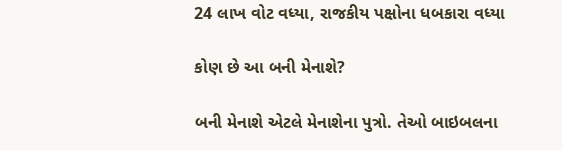24 લાખ વોટ વધ્યા, રાજકીય પક્ષોના ધબકારા વધ્યા

કોણ છે આ બની મેનાશે?

બની મેનાશે એટલે મેનાશેના પુત્રો. તેઓ બાઇબલના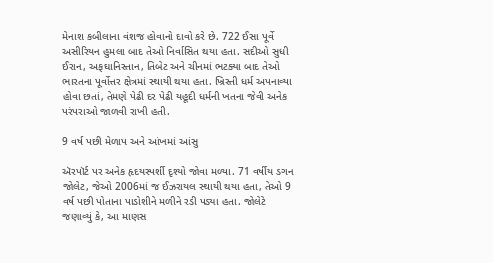મેનાશ કબીલાના વંશજ હોવાનો દાવો કરે છે. 722 ઈસા પૂર્વે અસીરિયન હુમલા બાદ તેઓ નિર્વાસિત થયા હતા. સદીઓ સુધી ઈરાન, અફઘાનિસ્તાન, તિબેટ અને ચીનમાં ભટક્યા બાદ તેઓ ભારતના પૂર્વોત્તર ક્ષેત્રમાં સ્થાયી થયા હતા. ખ્રિસ્તી ધર્મ અપનાવ્યા હોવા છતાં, તેમણે પેઢી દર પેઢી યહૂદી ધર્મની ખતના જેવી અનેક પરંપરાઓ જાળવી રાખી હતી.

9 વર્ષ પછી મેળાપ અને આંખમાં આંસુ

ઍરપૉર્ટ પર અનેક હૃદયસ્પર્શી દૃશ્યો જોવા મળ્યા. 71 વર્ષીય ડગન જોલેટ, જેઓ 2006માં જ ઈઝરાયલ સ્થાયી થયા હતા, તેઓ 9 વર્ષ પછી પોતાના પાડોશીને મળીને રડી પડ્યા હતા. જોલેટે જણાવ્યું કે, આ માણસ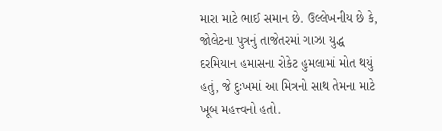મારા માટે ભાઈ સમાન છે. ઉલ્લેખનીય છે કે, જોલેટના પુત્રનું તાજેતરમાં ગાઝા યુદ્ધ દરમિયાન હમાસના રોકેટ હુમલામાં મોત થયું હતું, જે દુઃખમાં આ મિત્રનો સાથ તેમના માટે ખૂબ મહત્ત્વનો હતો.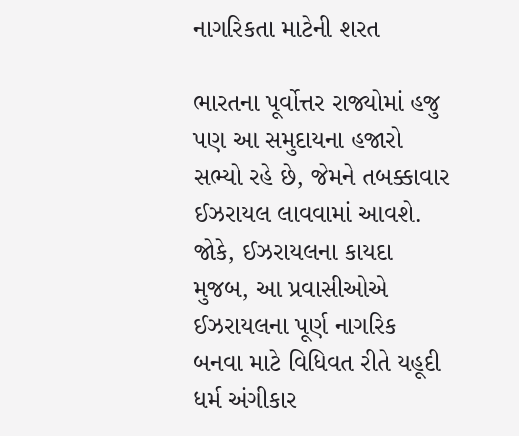નાગરિકતા માટેની શરત

ભારતના પૂર્વોત્તર રાજ્યોમાં હજુ પણ આ સમુદાયના હજારો સભ્યો રહે છે, જેમને તબક્કાવાર ઈઝરાયલ લાવવામાં આવશે. જોકે, ઈઝરાયલના કાયદા મુજબ, આ પ્રવાસીઓએ ઈઝરાયલના પૂર્ણ નાગરિક બનવા માટે વિધિવત રીતે યહૂદી ધર્મ અંગીકાર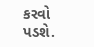કરવો પડશે.